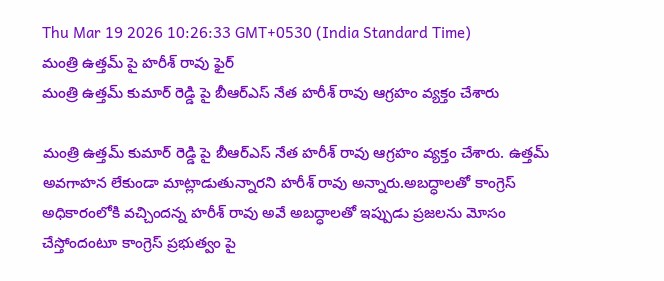Thu Mar 19 2026 10:26:33 GMT+0530 (India Standard Time)
మంత్రి ఉత్తమ్ పై హరీశ్ రావు ఫైర్
మంత్రి ఉత్తమ్ కుమార్ రెడ్డి పై బీఆర్ఎస్ నేత హరీశ్ రావు ఆగ్రహం వ్యక్తం చేశారు

మంత్రి ఉత్తమ్ కుమార్ రెడ్డి పై బీఆర్ఎస్ నేత హరీశ్ రావు ఆగ్రహం వ్యక్తం చేశారు. ఉత్తమ్ అవగాహన లేకుండా మాట్లాడుతున్నారని హరీశ్ రావు అన్నారు.అబద్ధాలతో కాంగ్రెస్ అధికారంలోకి వచ్చిందన్న హరీశ్ రావు అవే అబద్ధాలతో ఇప్పుడు ప్రజలను మోసం చేస్తోందంటూ కాంగ్రెస్ ప్రభుత్వం పై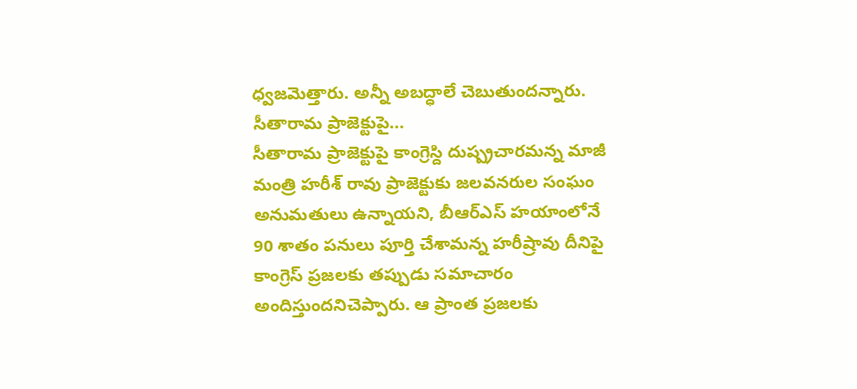ధ్వజమెత్తారు. అన్నీ అబద్ధాలే చెబుతుందన్నారు.
సీతారామ ప్రాజెక్టుపై...
సీతారామ ప్రాజెక్టుపై కాంగ్రెస్ది దుష్ప్రచారమన్న మాజీ మంత్రి హరీశ్ రావు ప్రాజెక్టుకు జలవనరుల సంఘం అనుమతులు ఉన్నాయని, బీఆర్ఎస్ హయాంలోనే 90 శాతం పనులు పూర్తి చేశామన్న హరీష్రావు దీనిపై కాంగ్రెస్ ప్రజలకు తప్పుడు సమాచారం అందిస్తుందనిచెప్పారు. ఆ ప్రాంత ప్రజలకు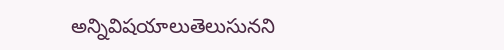అన్నివిషయాలుతెలుసునని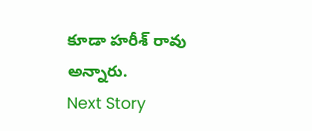కూడా హరీశ్ రావు అన్నారు.
Next Story